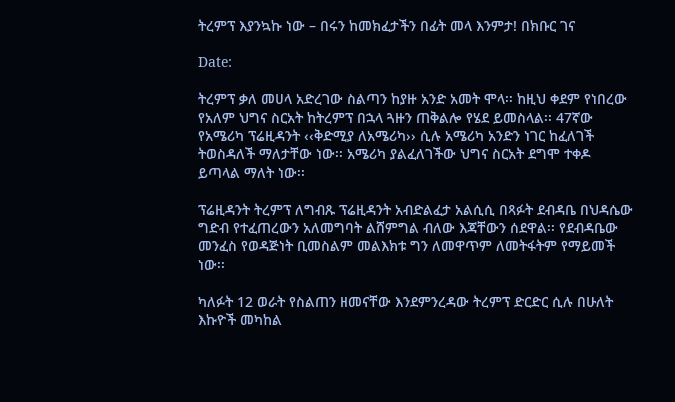ትረምፕ እያንኳኩ ነው – በሩን ከመክፈታችን በፊት መላ እንምታ! በክቡር ገና

Date:

ትረምፕ ቃለ መሀላ አድረገው ስልጣን ከያዙ አንድ አመት ሞላ፡፡ ከዚህ ቀደም የነበረው የአለም ህግና ስርአት ከትረምፕ በኋላ ጓዙን ጠቅልሎ የሄደ ይመስላል፡፡ 47ኛው የአሜሪካ ፕሬዚዳንት ‹‹ቅድሚያ ለአሜሪካ›› ሲሉ አሜሪካ አንድን ነገር ከፈለገች ትወስዳለች ማለታቸው ነው፡፡ አሜሪካ ያልፈለገችው ህግና ስርአት ደግሞ ተቀዶ ይጣላል ማለት ነው፡፡

ፕሬዚዳንት ትረምፕ ለግብጹ ፕሬዚዳንት አብድልፈታ አልሲሲ በጻፉት ደብዳቤ በህዳሴው ግድብ የተፈጠረውን አለመግባት ልሸምግል ብለው እጃቸውን ሰደዋል፡፡ የደብዳቤው መንፈስ የወዳጅነት ቢመስልም መልእክቱ ግን ለመዋጥም ለመትፋትም የማይመች ነው፡፡

ካለፉት 12 ወራት የስልጠን ዘመናቸው እንደምንረዳው ትረምፕ ድርድር ሲሉ በሁለት እኩዮች መካከል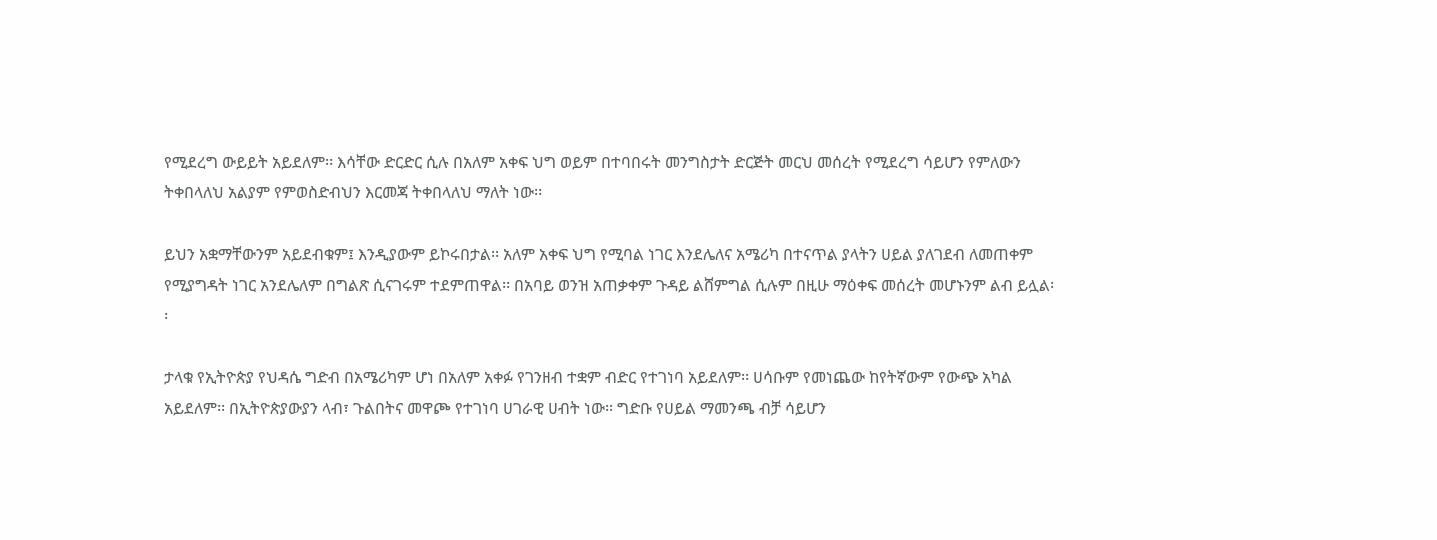የሚደረግ ውይይት አይደለም፡፡ እሳቸው ድርድር ሲሉ በአለም አቀፍ ህግ ወይም በተባበሩት መንግስታት ድርጅት መርህ መሰረት የሚደረግ ሳይሆን የምለውን ትቀበላለህ አልያም የምወስድብህን እርመጃ ትቀበላለህ ማለት ነው፡፡

ይህን አቋማቸውንም አይደብቁም፤ እንዲያውም ይኮሩበታል፡፡ አለም አቀፍ ህግ የሚባል ነገር እንደሌለና አሜሪካ በተናጥል ያላትን ሀይል ያለገደብ ለመጠቀም የሚያግዳት ነገር አንደሌለም በግልጽ ሲናገሩም ተደምጠዋል፡፡ በአባይ ወንዝ አጠቃቀም ጉዳይ ልሸምግል ሲሉም በዚሁ ማዕቀፍ መሰረት መሆኑንም ልብ ይሏል፡፡

ታላቁ የኢትዮጵያ የህዳሴ ግድብ በአሜሪካም ሆነ በአለም አቀፉ የገንዘብ ተቋም ብድር የተገነባ አይደለም፡፡ ሀሳቡም የመነጨው ከየትኛውም የውጭ አካል አይደለም፡፡ በኢትዮጵያውያን ላብ፣ ጉልበትና መዋጮ የተገነባ ሀገራዊ ሀብት ነው፡፡ ግድቡ የሀይል ማመንጫ ብቻ ሳይሆን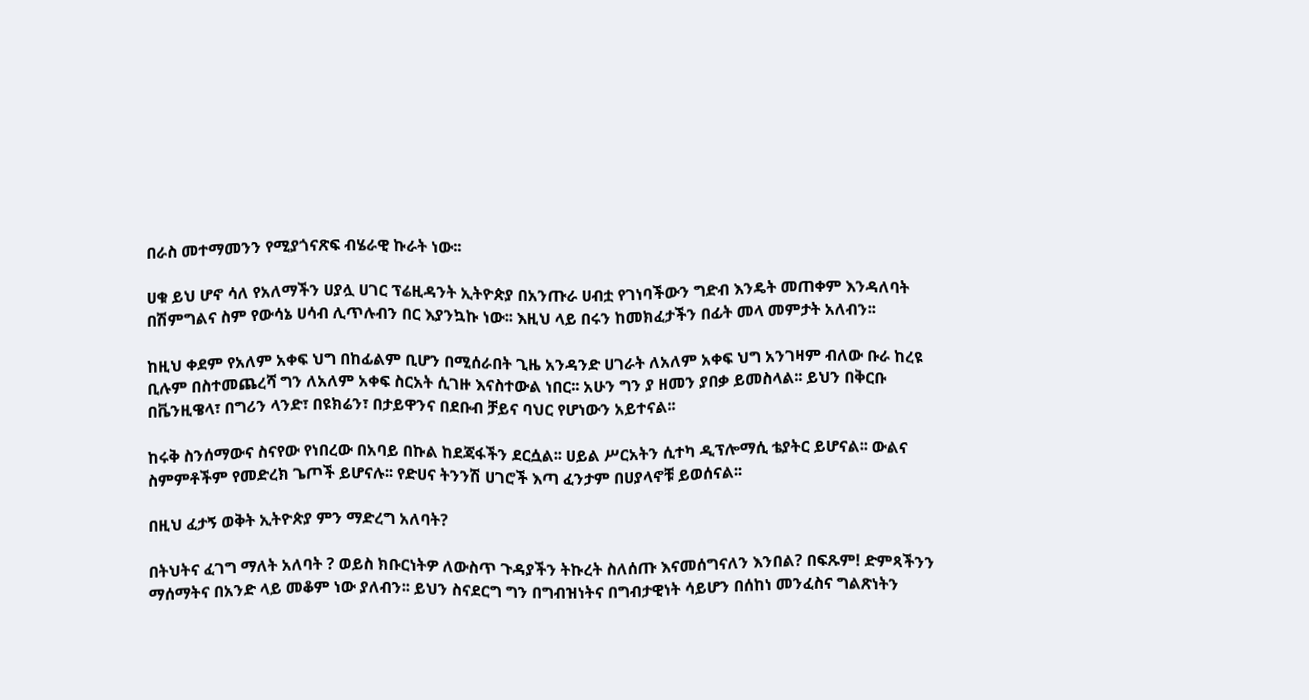በራስ መተማመንን የሚያጎናጽፍ ብሄራዊ ኩራት ነው፡፡

ሀቁ ይህ ሆኖ ሳለ የአለማችን ሀያሏ ሀገር ፕሬዚዳንት ኢትዮጵያ በአንጡራ ሀብቷ የገነባችውን ግድብ እንዴት መጠቀም እንዳለባት በሽምግልና ስም የውሳኔ ሀሳብ ሊጥሉብን በር እያንኳኩ ነው፡፡ እዚህ ላይ በሩን ከመክፈታችን በፊት መላ መምታት አለብን፡፡

ከዚህ ቀደም የአለም አቀፍ ህግ በከፊልም ቢሆን በሚሰራበት ጊዜ አንዳንድ ሀገራት ለአለም አቀፍ ህግ አንገዛም ብለው ቡራ ከረዩ ቢሉም በስተመጨረሻ ግን ለአለም አቀፍ ስርአት ሲገዙ እናስተውል ነበር፡፡ አሁን ግን ያ ዘመን ያበቃ ይመስላል፡፡ ይህን በቅርቡ በቬንዚዌላ፣ በግሪን ላንድ፣ በዩክሬን፣ በታይዋንና በደቡብ ቻይና ባህር የሆነውን አይተናል፡፡

ከሩቅ ስንሰማውና ስናየው የነበረው በአባይ በኩል ከደጃፋችን ደርሷል፡፡ ሀይል ሥርአትን ሲተካ ዲፕሎማሲ ቴያትር ይሆናል፡፡ ውልና ስምምቶችም የመድረክ ጌጦች ይሆናሉ፡፡ የድሀና ትንንሽ ሀገሮች እጣ ፈንታም በሀያላኖቹ ይወሰናል፡፡

በዚህ ፈታኝ ወቅት ኢትዮጵያ ምን ማድረግ አለባት?

በትህትና ፈገግ ማለት አለባት ? ወይስ ክቡርነትዎ ለውስጥ ጉዳያችን ትኩረት ስለሰጡ እናመሰግናለን እንበል? በፍጹም! ድምጻችንን ማሰማትና በአንድ ላይ መቆም ነው ያለብን፡፡ ይህን ስናደርግ ግን በግብዝነትና በግብታዊነት ሳይሆን በሰከነ መንፈስና ግልጽነትን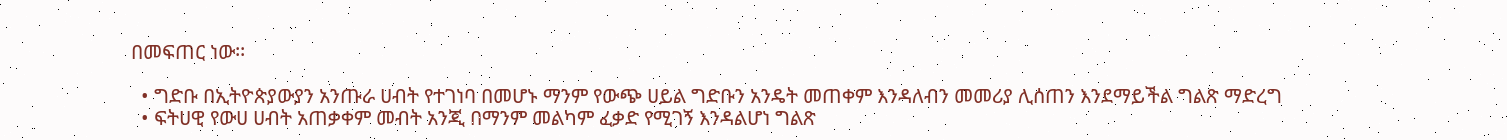በመፍጠር ነው፡፡

  • ግድቡ በኢትዮጵያውያን አንጡራ ሀብት የተገነባ በመሆኑ ማንም የውጭ ሀይል ግድቡን አንዴት መጠቀም እንዳለብን መመሪያ ሊሰጠን እንደማይችል ግልጽ ማድረግ
  • ፍትሀዊ የውሀ ሀብት አጠቃቀም መብት አንጂ በማንም መልካም ፈቃድ የሚገኝ እንዳልሆነ ግልጽ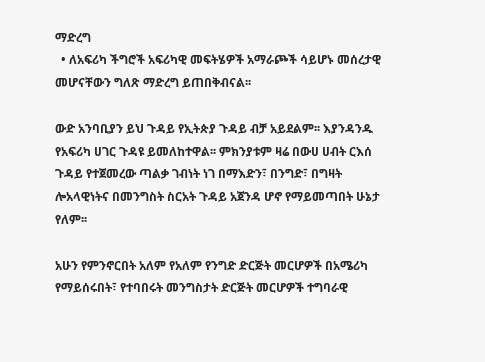ማድረግ
  • ለአፍሪካ ችግሮች አፍሪካዊ መፍትሄዎች አማራጮች ሳይሆኑ መሰረታዊ መሆናቸውን ግለጽ ማድረግ ይጠበቅብናል፡፡

ውድ አንባቢያን ይህ ጉዳይ የኢትጵያ ጉዳይ ብቻ አይደልም፡፡ እያንዳንዱ የአፍሪካ ሀገር ጉዳዩ ይመለከተዋል፡፡ ምክንያቱም ዛሬ በውሀ ሀብት ርእሰ ጉዳይ የተጀመረው ጣልቃ ገብነት ነገ በማእድን፣ በንግድ፣ በግዛት ሎአላዊነትና በመንግስት ስርአት ጉዳይ አጀንዳ ሆኖ የማይመጣበት ሁኔታ የለም፡፡

አሁን የምንኖርበት አለም የአለም የንግድ ድርጅት መርሆዎች በአሜሪካ የማይሰሩበት፣ የተባበሩት መንግስታት ድርጅት መርሆዎች ተግባራዊ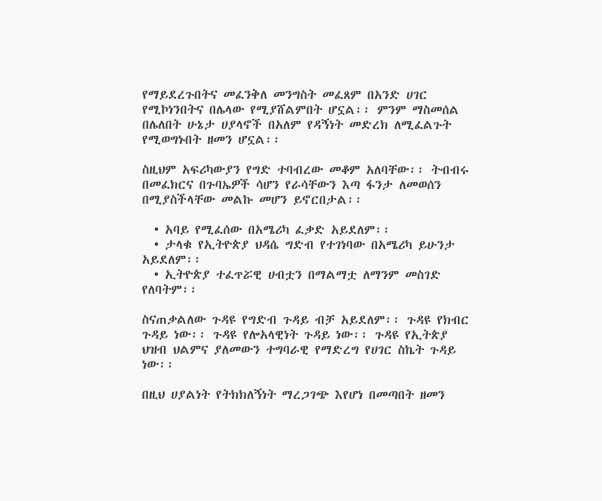የማይደረጉበትና መፈንቅለ መንግስት መፈጸም በአንድ ሀገር የሚኮነንበትና በሌላው የሚያሸልምበት ሆኗል፡፡ ምንም ማስመሰል በሌለበት ሁኔታ ሀያላኖች በአለም የዳኝነት መድረክ ለሚፈልጉት የሚወግኑበት ዘመን ሆኗል፡፡

ስዚህም አፍሪካውያን የግድ ተባብረው መቆም አለባቸው፡፡ ትብብሩ በመፈክርና በጉባኤዎች ሳሆን የራሳቸውን እጣ ፋንታ ለመወሰን በሚያስችላቸው መልኩ መሆን ይኖርበታል፡፡

  • አባይ የሚፈሰው በአሜሪካ ፈቃድ አይደለም፡፡
  • ታላቁ የኢትዮጵያ ህዳሴ ግድብ የተገነባው በአሜሪካ ይሁንታ አይደለም፡፡
  • ኢትዮጵያ ተፈጥሯዊ ሀብቷን በማልማቷ ለማንም መስገድ የለባትም፡፡

ስናጠቃልለው ጉዳዩ የግድብ ጉዳይ ብቻ አይደለም፡፡ ጉዳዩ የክብር ጉዳይ ነው፡፡ ጉዳዩ የሎአላዊነት ጉዳይ ነው፡፡ ጉዳዩ የኢትጵያ ህዝብ ህልምና ያለመውን ተግባራዊ የማድረግ የሀገር ስኬት ጉዳይ ነው፡፡

በዚህ ሀያልነት የትክክለኝነት ማረጋገጭ እየሆነ በመጣበት ዘመን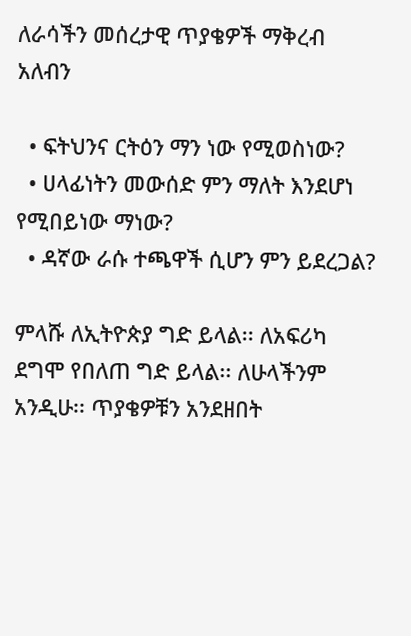ለራሳችን መሰረታዊ ጥያቄዎች ማቅረብ አለብን

  • ፍትህንና ርትዕን ማን ነው የሚወስነው?
  • ሀላፊነትን መውሰድ ምን ማለት እንደሆነ የሚበይነው ማነው?
  • ዳኛው ራሱ ተጫዋች ሲሆን ምን ይደረጋል?

ምላሹ ለኢትዮጵያ ግድ ይላል፡፡ ለአፍሪካ ደግሞ የበለጠ ግድ ይላል፡፡ ለሁላችንም አንዲሁ፡፡ ጥያቄዎቹን አንደዘበት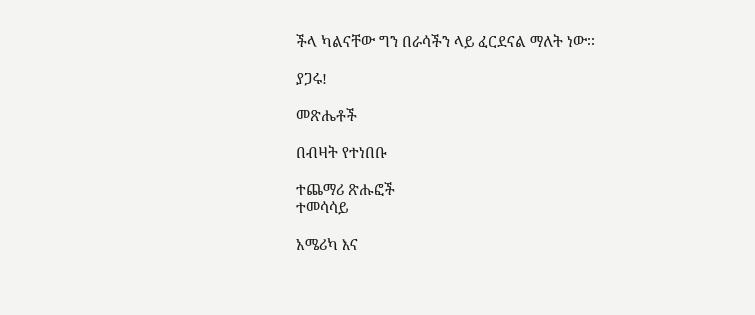ችላ ካልናቸው ግን በራሳችን ላይ ፈርደናል ማለት ነው፡፡

ያጋሩ!

መጽሔቶች

በብዛት የተነበቡ

ተጨማሪ ጽሑፎች
ተመሳሳይ

አሜሪካ እና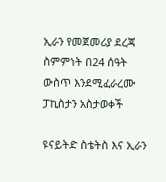ኢራን የመጀመሪያ ደረጃ ስምምነት በ24 ሰዓት ውስጥ እንደሚፈራረሙ ፓኪስታን አስታወቀች

ዩናይትድ ስቴትስ እና ኢራን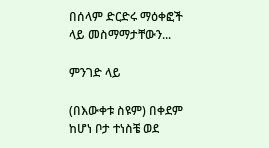በሰላም ድርድሩ ማዕቀፎች ላይ መስማማታቸውን...

ምንገድ ላይ

(በእውቀቱ ስዩም) በቀደም ከሆነ ቦታ ተነስቼ ወደ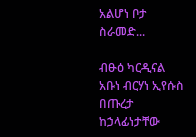አልሆነ ቦታ ስራመድ...

ብፁዕ ካርዲናል አቡነ ብርሃነ ኢየሱስ በጡረታ ከኃላፊነታቸው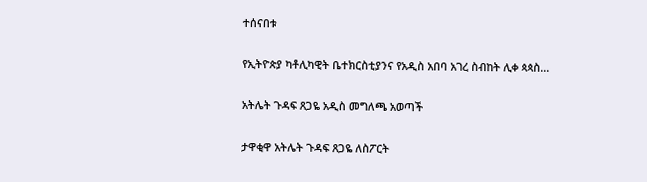ተሰናበቱ

የኢትዮጵያ ካቶሊካዊት ቤተክርስቲያንና የአዲስ አበባ አገረ ስብከት ሊቀ ጳጳስ...

አትሌት ጉዳፍ ጸጋዬ አዲስ መግለጫ አወጣች

ታዋቂዋ አትሌት ጉዳፍ ጸጋዬ ለስፖርት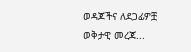ወዳጆችና ለደጋፊዎቿ ወቅታዊ መረጃ...